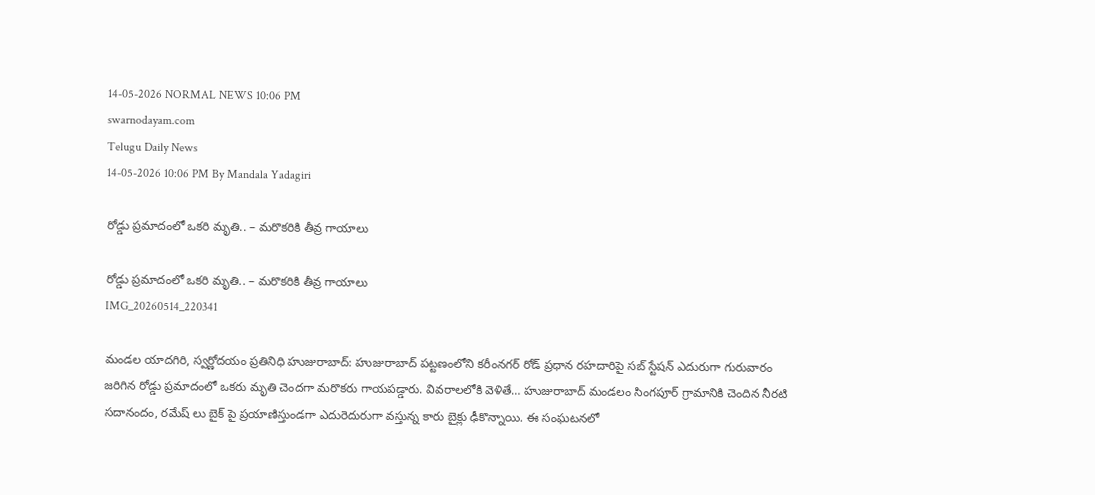14-05-2026 NORMAL NEWS 10:06 PM
swarnodayam.com
Telugu Daily News
14-05-2026 10:06 PM By Mandala Yadagiri

రోడ్డు ప్రమాదంలో ఒకరి మృతి.. – మరొకరికి తీవ్ర గాయాలు

రోడ్డు ప్రమాదంలో ఒకరి మృతి.. – మరొకరికి తీవ్ర గాయాలు
IMG_20260514_220341

మండల యాదగిరి, స్వర్ణోదయం ప్రతినిధి హుజురాబాద్: హుజురాబాద్ పట్టణంలోని కరీంనగర్ రోడ్ ప్రధాన రహదారిపై సబ్ స్టేషన్ ఎదురుగా గురువారం జరిగిన రోడ్డు ప్రమాదంలో ఒకరు మృతి చెందగా మరొకరు గాయపడ్డారు. వివరాలలోకి వెళితే… హుజురాబాద్ మండలం సింగపూర్ గ్రామానికి చెందిన నీరటి సదానందం, రమేష్ లు బైక్ పై ప్రయాణిస్తుండగా ఎదురెదురుగా వస్తున్న కారు బైక్లు ఢీకొన్నాయి. ఈ సంఘటనలో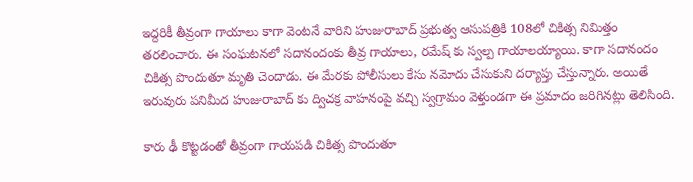ఇద్దరికీ తీవ్రంగా గాయాలు కాగా వెంటనే వారిని హుజురాబాద్ ప్రభుత్వ ఆసుపత్రికి 108లో చికిత్స నిమిత్తం తరలించారు. ఈ సంఘటనలో సదానందంకు తీవ్ర గాయాలు, రమేష్ కు స్వల్ప గాయాలయ్యాయి. కాగా సదానందం చికిత్స పొందుతూ మృతి చెందాడు. ఈ మేరకు పోలీసులు కేసు నమోదు చేసుకుని దర్యాప్తు చేస్తున్నారు. అయితే ఇరువురు పనిమీద హుజురాబాద్ కు ద్విచక్ర వాహనంపై వచ్చి స్వగ్రామం వెళ్తుండగా ఈ ప్రమాదం జరిగినట్లు తెలిసింది.

కారు ఢీ కొట్టడంతో తీవ్రంగా గాయపడి చికిత్స పొందుతూ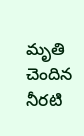మృతి చెందిన నీరటి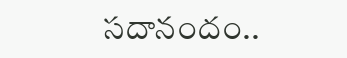సదానందం..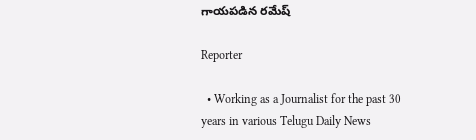గాయపడిన రమేష్

Reporter

  • Working as a Journalist for the past 30 years in various Telugu Daily News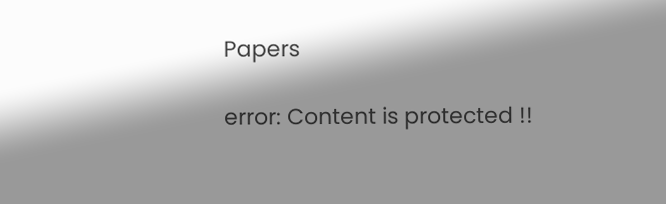Papers

error: Content is protected !!